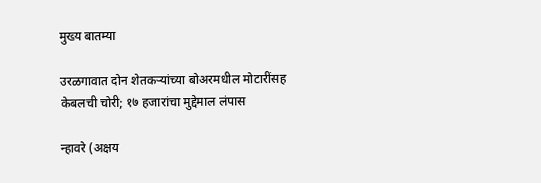मुख्य बातम्या

उरळगावात दोन शेतकऱ्यांच्या बोअरमधील मोटारींसह केबलची चोरी; १७ हजारांचा मुद्देमाल लंपास

न्हावरे (अक्षय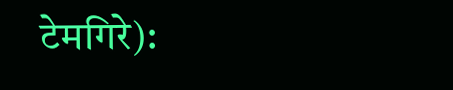टेमगिरे):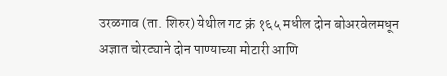उरळगाव (ता. शिरुर) येथील गट क्रं १६५ मधील दोन बोअरवेलमधून अज्ञात चोरट्याने दोन पाण्याच्या मोटारी आणि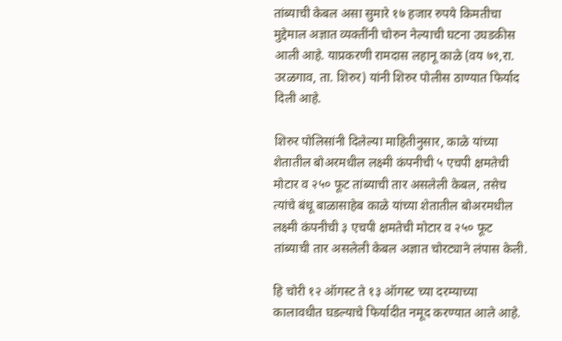तांब्याची केबल असा सुमारे १७ हजार रुपये किमतीचा मुद्देमाल अज्ञात व्यक्तींनी चोरुन नेल्याची घटना उघडकीस आली आहे. याप्रकरणी रामदास लहानू काळे (वय ७१,रा. उरळगाव, ता. शिरुर) यांनी शिरुर पोलीस ठाण्यात फिर्याद दिली आहे.

शिरुर पोलिसांनी दिलेल्या माहितीनुसार, काळे यांच्या शेतातील बोअरमधील लक्ष्मी कंपनीची ५ एचपी क्षमतेची मोटार व २५० फूट तांब्याची तार असलेली केबल, तसेच त्यांचे बंधू बाळासाहेब काळे यांच्या शेतातील बोअरमधील लक्ष्मी कंपनीची ३ एचपी क्षमतेची मोटार व २५० फूट तांब्याची तार असलेली केबल अज्ञात चोरट्याने लंपास केली.

हि चोरी १२ ऑगस्ट ते १३ ऑगस्ट च्या दरम्याच्या कालावधीत घडल्याचे फिर्यादीत नमूद करण्यात आले आहे.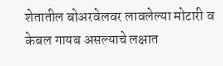शेतातील बोअरवेलवर लावलेल्या मोटारी व केबल गायब असल्याचे लक्षात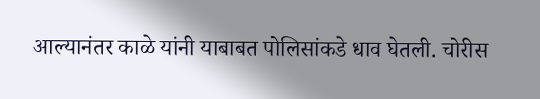आल्यानंतर काळे यांनी याबाबत पोलिसांकडे धाव घेतली. चोरीस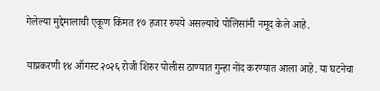गेलेल्या मुद्देमालाची एकूण किंमत १७ हजार रुपये असल्याचे पोलिसांनी नमूद केले आहे.

याप्रकरणी १४ ऑगस्ट २०२६ रोजी शिरुर पोलीस ठाण्यात गुन्हा नोंद करण्यात आला आहे. या घटनेचा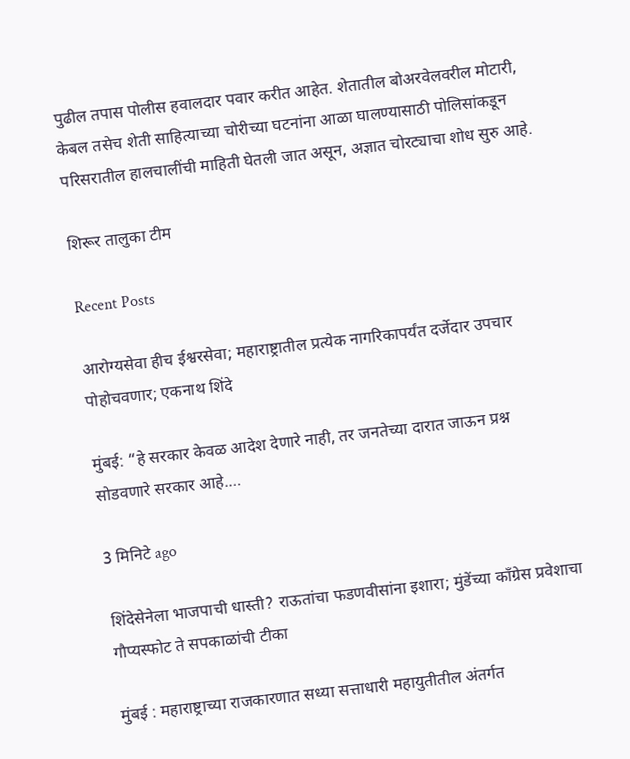पुढील तपास पोलीस हवालदार पवार करीत आहेत. शेतातील बोअरवेलवरील मोटारी, केबल तसेच शेती साहित्याच्या चोरीच्या घटनांना आळा घालण्यासाठी पोलिसांकडून परिसरातील हालचालींची माहिती घेतली जात असून, अज्ञात चोरट्याचा शोध सुरु आहे.

शिरूर तालुका टीम

Recent Posts

आरोग्यसेवा हीच ईश्वरसेवा; महाराष्ट्रातील प्रत्येक नागरिकापर्यंत दर्जेदार उपचार पोहोचवणार; एकनाथ शिंदे

मुंबई: “हे सरकार केवळ आदेश देणारे नाही, तर जनतेच्या दारात जाऊन प्रश्न सोडवणारे सरकार आहे.…

3 मिनिटे ago

शिंदेसेनेला भाजपाची धास्ती? राऊतांचा फडणवीसांना इशारा; मुंडेंच्या काँग्रेस प्रवेशाचा गौप्यस्फोट ते सपकाळांची टीका

मुंबई : महाराष्ट्राच्या राजकारणात सध्या सत्ताधारी महायुतीतील अंतर्गत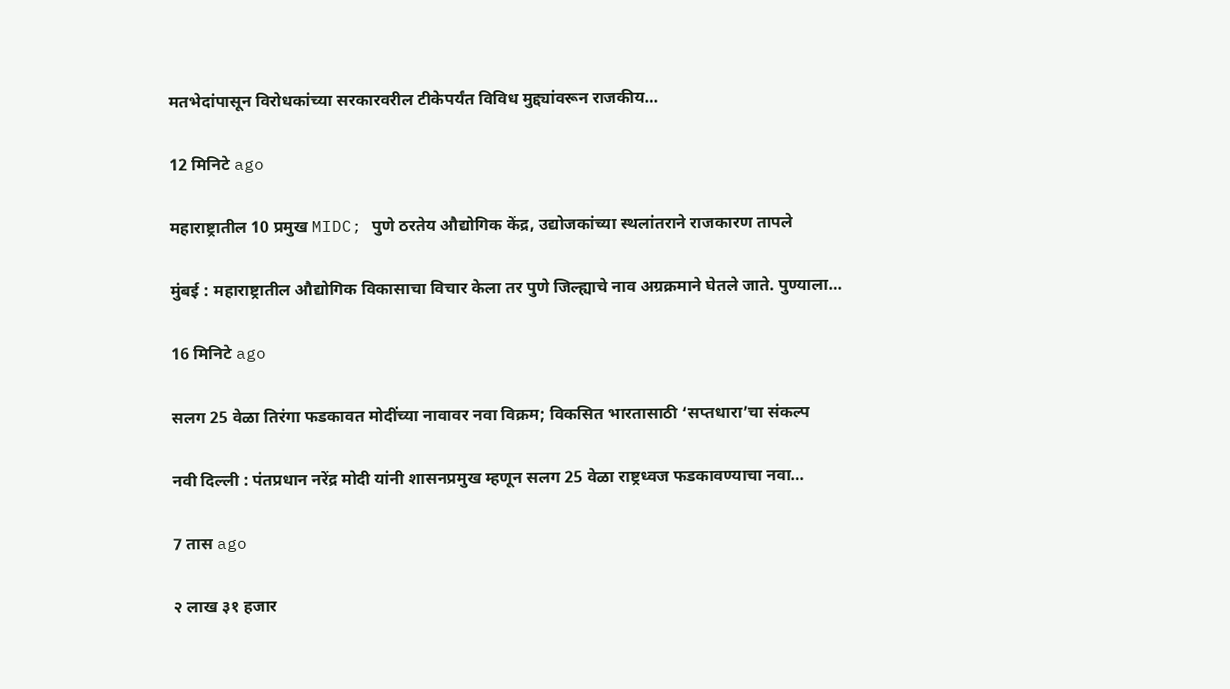मतभेदांपासून विरोधकांच्या सरकारवरील टीकेपर्यंत विविध मुद्द्यांवरून राजकीय…

12 मिनिटे ago

महाराष्ट्रातील 10 प्रमुख MIDC; पुणे ठरतेय औद्योगिक केंद्र, उद्योजकांच्या स्थलांतराने राजकारण तापले

मुंबई : महाराष्ट्रातील औद्योगिक विकासाचा विचार केला तर पुणे जिल्ह्याचे नाव अग्रक्रमाने घेतले जाते. पुण्याला…

16 मिनिटे ago

सलग 25 वेळा तिरंगा फडकावत मोदींच्या नावावर नवा विक्रम; विकसित भारतासाठी ‘सप्तधारा’चा संकल्प

नवी दिल्ली : पंतप्रधान नरेंद्र मोदी यांनी शासनप्रमुख म्हणून सलग 25 वेळा राष्ट्रध्वज फडकावण्याचा नवा…

7 तास ago

२ लाख ३१ हजार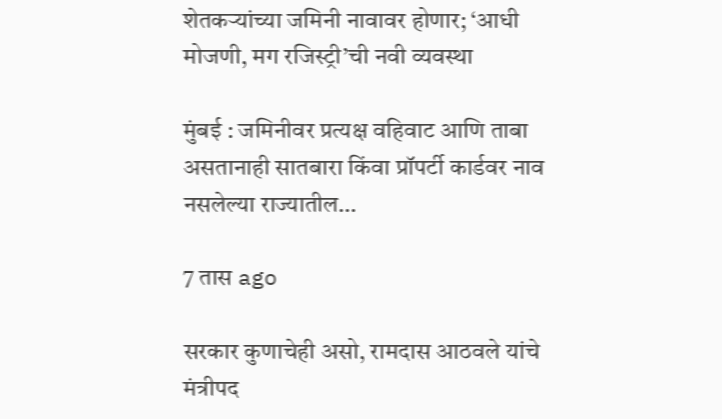शेतकऱ्यांच्या जमिनी नावावर होणार; ‘आधी मोजणी, मग रजिस्ट्री’ची नवी व्यवस्था

मुंबई : जमिनीवर प्रत्यक्ष वहिवाट आणि ताबा असतानाही सातबारा किंवा प्रॉपर्टी कार्डवर नाव नसलेल्या राज्यातील…

7 तास ago

सरकार कुणाचेही असो, रामदास आठवले यांचे मंत्रीपद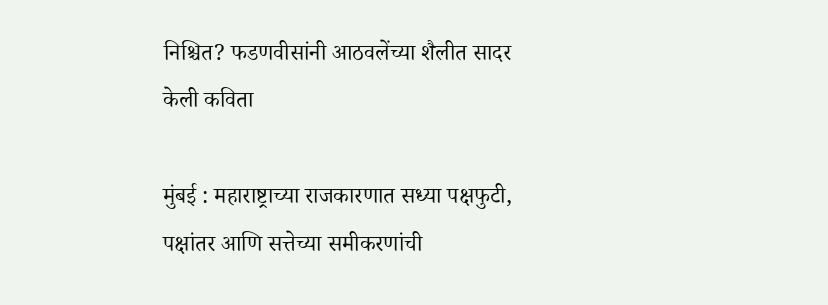निश्चित? फडणवीसांनी आठवलेंच्या शैलीत सादर केली कविता

मुंबई : महाराष्ट्राच्या राजकारणात सध्या पक्षफुटी, पक्षांतर आणि सत्तेच्या समीकरणांची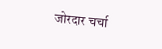जोरदार चर्चा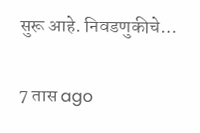सुरू आहे. निवडणुकीचे…

7 तास ago